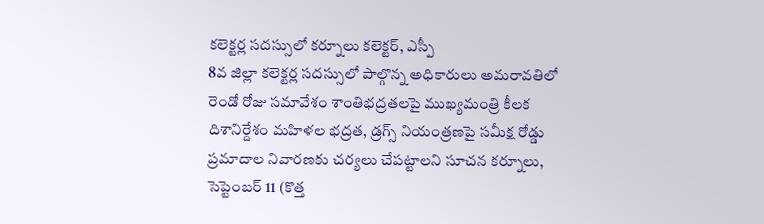కలెక్టర్ల సదస్సులో కర్నూలు కలెక్టర్, ఎస్పీ
8వ జిల్లా కలెక్టర్ల సదస్సులో పాల్గొన్న అధికారులు అమరావతిలో రెండో రోజు సమావేశం శాంతిభద్రతలపై ముఖ్యమంత్రి కీలక దిశానిర్దేశం మహిళల భద్రత, డ్రగ్స్ నియంత్రణపై సమీక్ష రోడ్డు ప్రమాదాల నివారణకు చర్యలు చేపట్టాలని సూచన కర్నూలు, సెప్టెంబర్ 11 (కొత్త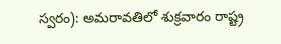స్వరం): అమరావతిలో శుక్రవారం రాష్ట్ర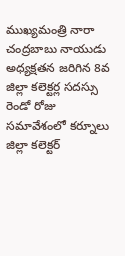ముఖ్యమంత్రి నారా చంద్రబాబు నాయుడు అధ్యక్షతన జరిగిన 8వ జిల్లా కలెక్టర్ల సదస్సు రెండో రోజు సమావేశంలో కర్నూలు జిల్లా కలెక్టర్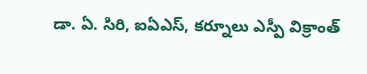డా. ఏ. సిరి, ఐఏఎస్, కర్నూలు ఎస్పీ విక్రాంత్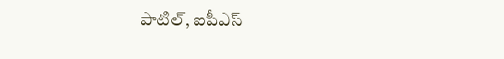పాటిల్, ఐపీఎస్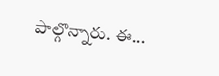పాల్గొన్నారు. ఈ...